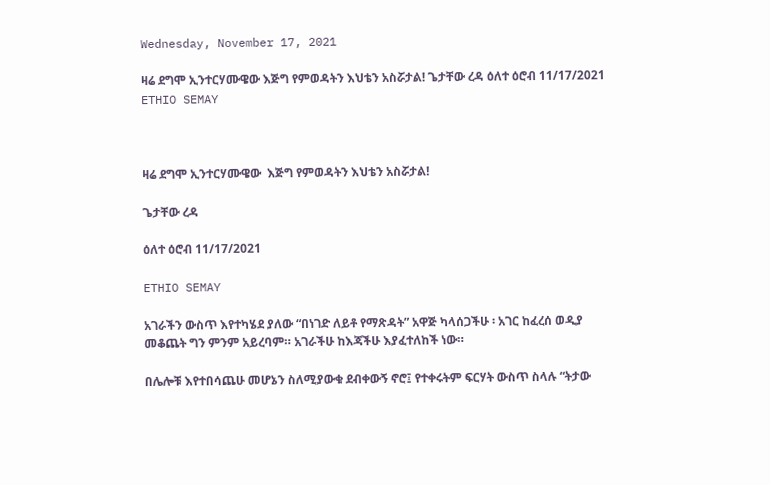Wednesday, November 17, 2021

ዛሬ ደግሞ ኢንተርሃሙዌው እጅግ የምወዳትን እህቴን አስሯታል! ጌታቸው ረዳ ዕለተ ዕሮብ 11/17/2021 ETHIO SEMAY



ዛሬ ደግሞ ኢንተርሃሙዌው  እጅግ የምወዳትን እህቴን አስሯታል!

ጌታቸው ረዳ

ዕለተ ዕሮብ 11/17/2021

ETHIO SEMAY

አገራችን ውስጥ እየተካሄደ ያለው “በነገድ ለይቶ የማጽዳት” አዋጅ ካላሰጋችሁ ፡ አገር ከፈረሰ ወዲያ መቆጨት ግን ምንም አይረባም። አገራችሁ ከእጃችሁ እያፈተለከች ነው።

በሌሎቹ እየተበሳጨሁ መሆኔን ስለሚያውቁ ደብቀውኝ ኖሮ፤ የተቀሩትም ፍርሃት ውስጥ ስላሉ “ትታው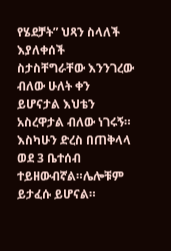የሄደቻት” ህጻን ስላለች እያለቀሰች ስታስቸግራቸው እንንገረው ብለው ሁለት ቀን ይሆናታል እህቴን አስረዋታል ብለው ነገሩኝ። እስካሁን ድረስ በጠቅላላ ወደ 3 ቤተሰብ ተይዘውብኛል።ሌሎቹም ይታፈሱ ይሆናል።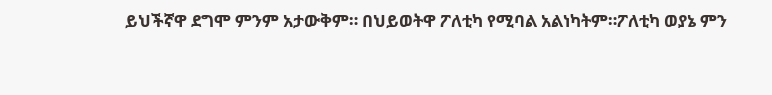ይህችኛዋ ደግሞ ምንም አታውቅም። በህይወትዋ ፖለቲካ የሚባል አልነካትም።ፖለቲካ ወያኔ ምን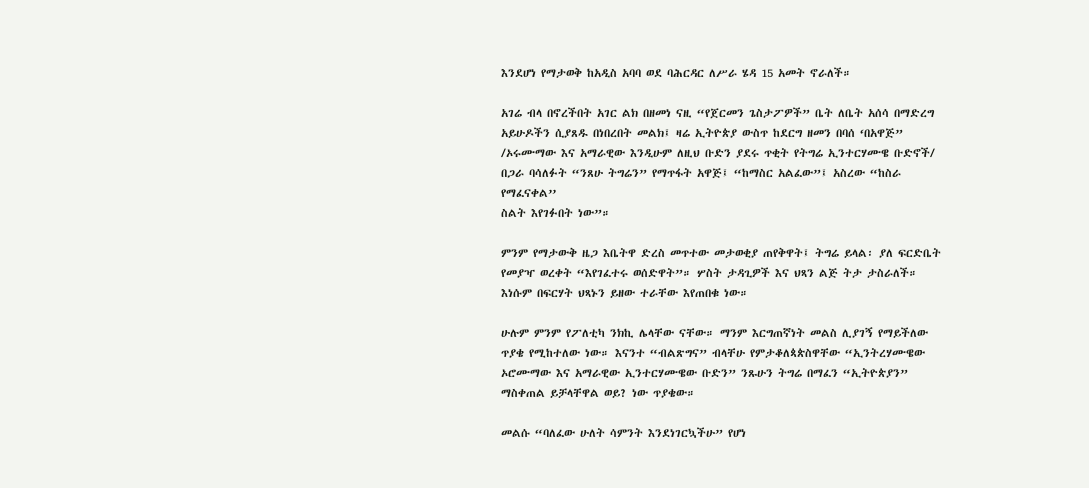እንደሆነ የማታወቅ ከአዲስ አባባ ወደ ባሕርዳር ለሥራ ሄዳ 15 አመት ኖራለች።

አገሬ ብላ በኖረችበት አገር ልክ በዘመነ ናዚ “የጀርመን ጌስታፖዎች” ቤት ለቤት አሰሳ በማድረግ አይሁዶችን ሲያጸዱ በነበረበት መልክ፤ ዛሬ ኢትዮጵያ ውስጥ ከደርግ ዘመን በባሰ ‘በአዋጅ” /ኦሩሙማው እና አማራዊው እንዲሁም ለዚህ ቡድን ያደሩ ጥቂት የትግሬ ኢንተርሃሙዌ ቡድኖች/ በጋራ ባሳለፉት “ንጸሁ ትግሬን” የማጥፋት አዋጅ፤ “ከማስር አልፈው”፤ አስረው “ከስራ የማፈናቀል’’
ስልት እየገፉበት ነው”።

ምንም የማታውቅ ዜጋ እቤትዋ ድረስ መጥተው መታወቂያ ጠየቅዋት፤ ትግሬ ይላል፡ ያለ ፍርድቤት የመያዣ ወረቀት “እየገፈተሩ ወሰድዋት”። ሦስት ታዳጊዎች እና ህጻን ልጅ ትታ ታስራለች።  እነሱም በፍርሃት ህጻኑን ይዘው ተራቸው እየጠበቁ ነው።

ሁሉም ምንም የፖለቲካ ንክኪ ሌላቸው ናቸው። ማንም እርግጠኛነት መልስ ሊያገኝ የማይችለው ጥያቄ የሚከተለው ነው። እናንተ “ብልጽግና” ብላቸሁ የምታቆለጳጵስዋቸው “ኢንትረሃሙዌው  ኦሮሙማው እና አማራዊው ኢንተርሃሙዌው ቡድን” ንጹሁን ትግሬ በማፈን “ኢትዮጵያን” ማስቀጠል ይቻላቸዋል ወይ? ነው ጥያቄው።

መልሱ “ባለፈው ሁለት ሳምንት እንደነገርኳችሁ” የሆነ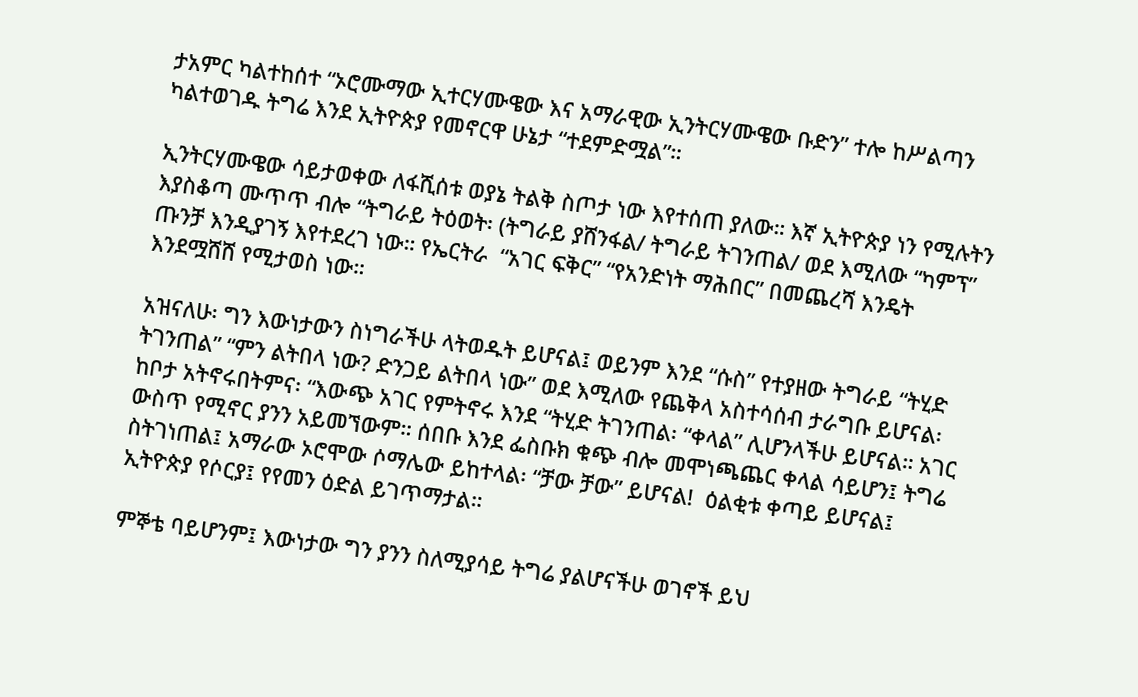ታአምር ካልተከሰተ “ኦሮሙማው ኢተርሃሙዌው እና አማራዊው ኢንትርሃሙዌው ቡድን” ተሎ ከሥልጣን ካልተወገዱ ትግሬ እንደ ኢትዮጵያ የመኖርዋ ሁኔታ “ተደምድሟል”።

ኢንትርሃሙዌው ሳይታወቀው ለፋሺሰቱ ወያኔ ትልቅ ስጦታ ነው እየተሰጠ ያለው። እኛ ኢትዮጵያ ነን የሚሉትን እያስቆጣ ሙጥጥ ብሎ “ትግራይ ትዕወት፡ (ትግራይ ያሸንፋል/ ትግራይ ትገንጠል/ ወደ እሚለው “ካምፕ” ጡንቻ እንዲያገኝ እየተደረገ ነው። የኤርትራ  “አገር ፍቅር” “የአንድነት ማሕበር” በመጨረሻ እንዴት እንደሟሸሸ የሚታወስ ነው።

አዝናለሁ፡ ግን እውነታውን ስነግራችሁ ላትወዱት ይሆናል፤ ወይንም እንደ “ሱስ” የተያዘው ትግራይ “ትሂድ ትገንጠል” “ምን ልትበላ ነው? ድንጋይ ልትበላ ነው” ወደ እሚለው የጨቅላ አስተሳሰብ ታራግቡ ይሆናል፡ ከቦታ አትኖሩበትምና፡ “እውጭ አገር የምትኖሩ እንደ “ትሂድ ትገንጠል፡ “ቀላል” ሊሆንላችሁ ይሆናል። አገር ውስጥ የሚኖር ያንን አይመኘውም። ሰበቡ እንደ ፌስቡክ ቁጭ ብሎ መሞነጫጨር ቀላል ሳይሆን፤ ትግሬ ስትገነጠል፤ አማራው ኦሮሞው ሶማሌው ይከተላል፡ “ቻው ቻው” ይሆናል!  ዕልቂቱ ቀጣይ ይሆናል፤ ኢትዮጵያ የሶርያ፤ የየመን ዕድል ይገጥማታል።

ምኞቴ ባይሆንም፤ እውነታው ግን ያንን ስለሚያሳይ ትግሬ ያልሆናችሁ ወገኖች ይህ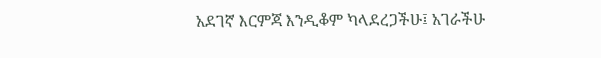አደገኛ እርምጃ እንዲቆም ካላደረጋችሁ፤ አገራችሁ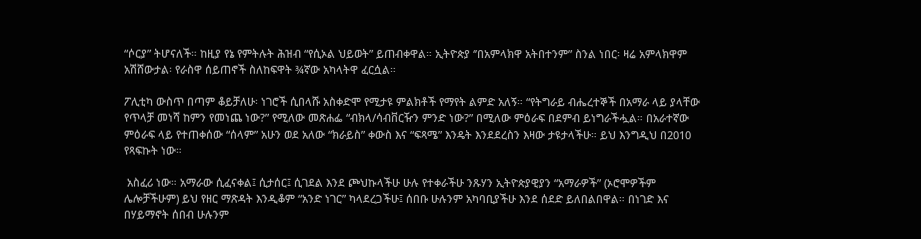“ሶርያ” ትሆናለች። ከዚያ የኔ የምትሉት ሕዝብ “የሲኦል ህይወት” ይጠብቀዋል። ኢትዮጵያ ‘’በአምላክዋ አትበተንም” ስንል ነበር፡ ዛሬ አምላክዋም አሽሸውታል፡ የራስዋ ሰይጠኖች ስለከፍዋት ¾ኛው አካላትዋ ፈርሷል።

ፖሊቲካ ውስጥ በጣም ቆይቻለሁ፡ ነገሮች ሲበላሹ አስቀድሞ የሚታዩ ምልክቶች የማየት ልምድ አለኝ። “የትግራይ ብሔረተኞች በአማራ ላይ ያላቸው የጥላቻ መነሻ ከምን የመነጨ ነው?” የሚለው መጽሐፌ “ብክላ/ሳብቨርዥን ምንድ ነው?” በሚለው ምዕራፍ በደምብ ይነግራችሗል። በአራተኛው ምዕራፍ ላይ የተጠቀሰው “ሰላም” አሁን ወደ አለው “ክራይስ” ቀውስ እና “ፍጻሜ” እንዴት እንደደረስን እዛው ታዩታላችሁ። ይህ እንግዲህ በ2010 የጻፍኩት ነው።

 አስፈሪ ነው። አማራው ሲፈናቀል፤ ሲታሰር፤ ሲገደል እንደ ጮህኩላችሁ ሁሉ የተቀራችሁ ንጹሃን ኢትዮጵያዊያን “አማራዎች” (ኦሮሞዎችም ሌሎቻችሁም) ይህ የዘር ማጽዳት እንዲቆም “አንድ ነገር” ካላደረጋችሁ፤ ሰበቡ ሁሉንም አካባቢያችሁ እንደ ሰደድ ይለበልበዋል። በነገድ እና በሃይማኖት ሰበብ ሁሉንም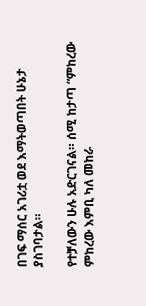በገፍ ማሰር አገሪቷ ወደ እማትወጣበት ሁኔታ ያስገባታል።

የተቻለውን ሁሉ አድርገናል። ሰሚ ከታጣ “ምከረው ምከረው እምቢ ካለ መከራ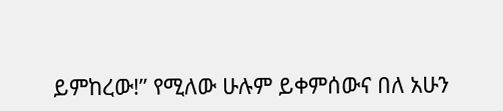ይምከረው!” የሚለው ሁሉም ይቀምሰውና በለ አሁን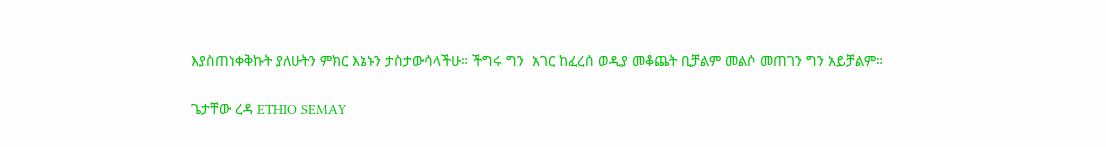እያስጠነቀቅኩት ያለሁትን ምክር እኔኑን ታስታውሳላችሁ። ችግሩ ግን  አገር ከፈረሰ ወዲያ መቆጨት ቢቻልም መልሶ መጠገን ግን አይቻልም።

ጌታቸው ረዳ ETHIO SEMAY